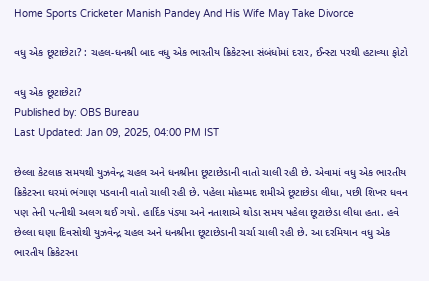Home Sports Cricketer Manish Pandey And His Wife May Take Divorce

વધુ એક છૂટાછેટા? : ચહલ-ધનશ્રી બાદ વધુ એક ભારતીય ક્રિકેટરના સંબંધોમાં દરાર, ઈન્સ્ટા પરથી હટાવ્યા ફોટો

વધુ એક છૂટાછેટા?
Published by: OBS Bureau
Last Updated: Jan 09, 2025, 04:00 PM IST

છેલ્લા કેટલાક સમયથી યુઝવેન્દ્ર ચહલ અને ધનશ્રીના છૂટાછેડાની વાતો ચાલી રહી છે. એવામાં વધુ એક ભારતીય ક્રિકેટરના ઘરમાં ભંગાણ પડવાની વાતો ચાલી રહી છે. પહેલા મોહમ્મદ શમીએ છૂટાછેડા લીધા, પછી શિખર ધવન પણ તેની પત્નીથી અલગ થઈ ગયો. હાર્દિક પંડ્યા અને નતાશાએ થોડા સમય પહેલા છૂટાછેડા લીધા હતા. હવે છેલ્લા ઘણા દિવસોથી યુઝવેન્દ્ર ચહલ અને ધનશ્રીના છૂટાછેડાની ચર્ચા ચાલી રહી છે. આ દરમિયાન વધુ એક ભારતીય ક્રિકેટરના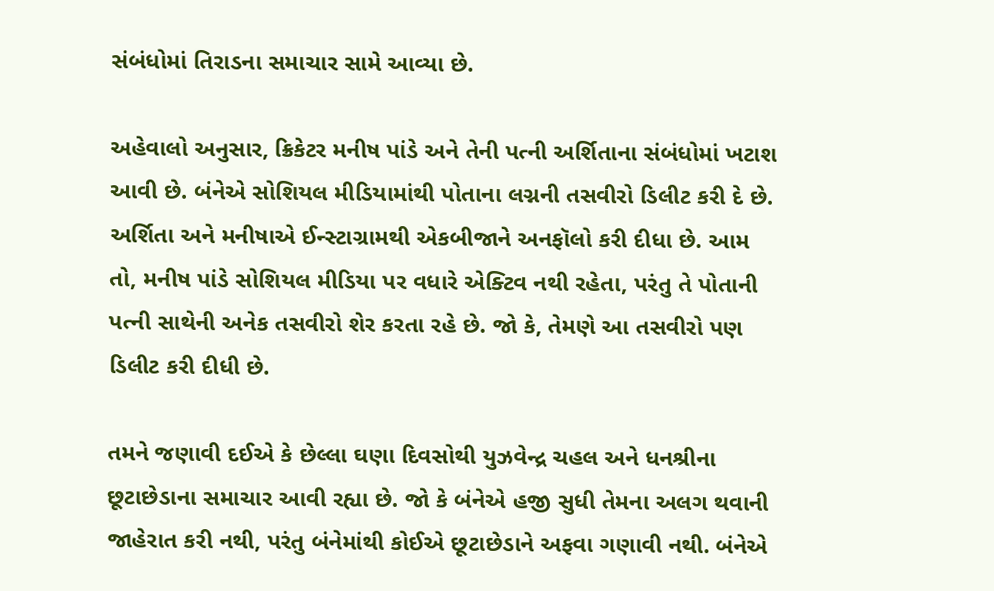સંબંધોમાં તિરાડના સમાચાર સામે આવ્યા છે.

અહેવાલો અનુસાર, ક્રિકેટર મનીષ પાંડે અને તેની પત્ની અર્શિતાના સંબંધોમાં ખટાશ આવી છે. બંનેએ સોશિયલ મીડિયામાંથી પોતાના લગ્નની તસવીરો ડિલીટ કરી દે છે. અર્શિતા અને મનીષાએ ઈન્સ્ટાગ્રામથી એકબીજાને અનફૉલો કરી દીધા છે. આમ તો, મનીષ પાંડે સોશિયલ મીડિયા પર વધારે એક્ટિવ નથી રહેતા, પરંતુ તે પોતાની પત્ની સાથેની અનેક તસવીરો શેર કરતા રહે છે. જો કે, તેમણે આ તસવીરો પણ ડિલીટ કરી દીધી છે.

તમને જણાવી દઈએ કે છેલ્લા ઘણા દિવસોથી યુઝવેન્દ્ર ચહલ અને ધનશ્રીના છૂટાછેડાના સમાચાર આવી રહ્યા છે. જો કે બંનેએ હજી સુધી તેમના અલગ થવાની જાહેરાત કરી નથી, પરંતુ બંનેમાંથી કોઈએ છૂટાછેડાને અફવા ગણાવી નથી. બંનેએ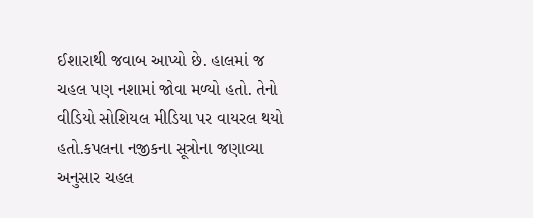ઈશારાથી જવાબ આપ્યો છે. હાલમાં જ ચહલ પણ નશામાં જોવા મળ્યો હતો. તેનો વીડિયો સોશિયલ મીડિયા પર વાયરલ થયો હતો.કપલના નજીકના સૂત્રોના જણાવ્યા અનુસાર ચહલ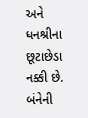અને ધનશ્રીના છૂટાછેડા નક્કી છે. બંનેની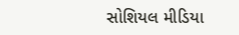સોશિયલ મીડિયા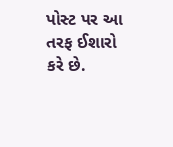પોસ્ટ પર આ તરફ ઈશારો કરે છે.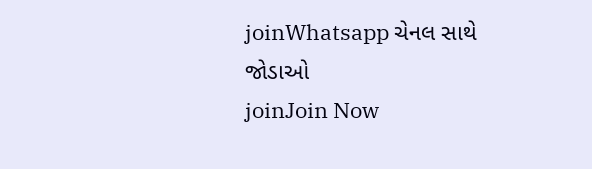joinWhatsapp ચેનલ સાથે જોડાઓ
joinJoin Now